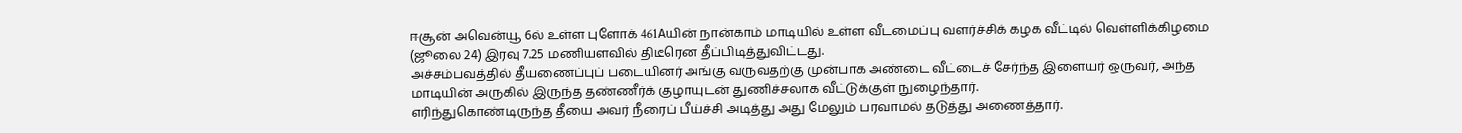ஈசூன் அவென்யூ 6ல் உள்ள புளோக் 461Aயின் நான்காம் மாடியில் உள்ள வீடமைப்பு வளர்ச்சிக் கழக வீட்டில் வெள்ளிக்கிழமை (ஜூலை 24) இரவு 7.25 மணியளவில் திடீரென தீப்பிடித்துவிட்டது.
அச்சம்பவத்தில் தீயணைப்புப் படையினர் அங்கு வருவதற்கு முன்பாக அண்டை வீட்டைச் சேர்ந்த இளையர் ஒருவர், அந்த மாடியின் அருகில் இருந்த தண்ணீர்க் குழாயுடன் துணிச்சலாக வீட்டுக்குள் நுழைந்தார்.
எரிந்துகொண்டிருந்த தீயை அவர் நீரைப் பீய்ச்சி அடித்து அது மேலும் பரவாமல் தடுத்து அணைத்தார்.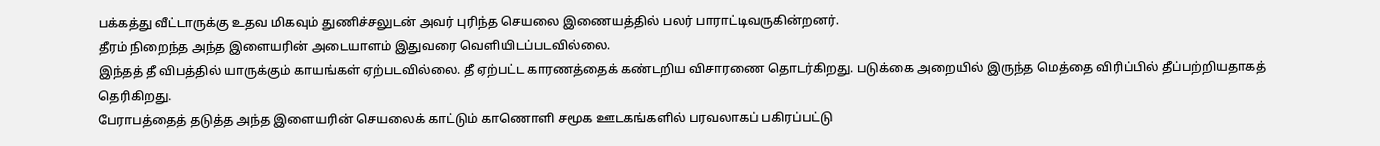பக்கத்து வீட்டாருக்கு உதவ மிகவும் துணிச்சலுடன் அவர் புரிந்த செயலை இணையத்தில் பலர் பாராட்டிவருகின்றனர்.
தீரம் நிறைந்த அந்த இளையரின் அடையாளம் இதுவரை வெளியிடப்படவில்லை.
இந்தத் தீ விபத்தில் யாருக்கும் காயங்கள் ஏற்படவில்லை. தீ ஏற்பட்ட காரணத்தைக் கண்டறிய விசாரணை தொடர்கிறது. படுக்கை அறையில் இருந்த மெத்தை விரிப்பில் தீப்பற்றியதாகத் தெரிகிறது.
பேராபத்தைத் தடுத்த அந்த இளையரின் செயலைக் காட்டும் காணொளி சமூக ஊடகங்களில் பரவலாகப் பகிரப்பட்டு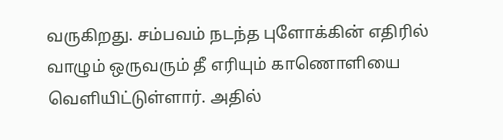வருகிறது. சம்பவம் நடந்த புளோக்கின் எதிரில் வாழும் ஒருவரும் தீ எரியும் காணொளியை வெளியிட்டுள்ளார். அதில்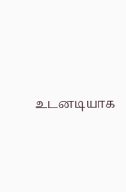உடனடியாக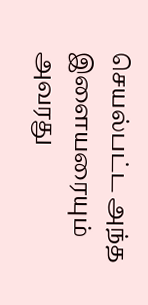செயல்பட்ட அந்த இளையரையும் அவரது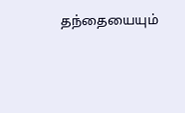தந்தையையும்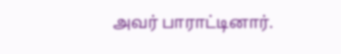அவர் பாராட்டினார்.